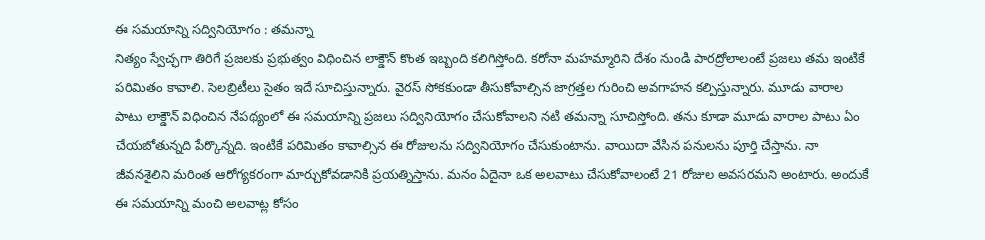ఈ సమయాన్ని సద్వినియోగం : తమన్నా
నిత్యం స్వేచ్ఛగా తిరిగే ప్రజలకు ప్రభుత్వం విధించిన లాక్డౌన్ కొంత ఇబ్బంది కలిగిస్తోంది. కరోనా మహమ్మారిని దేశం నుండి పారద్రోలాలంటే ప్రజలు తమ ఇంటికే పరిమితం కావాలి. సెలబ్రిటీలు సైతం ఇదే సూచిస్తున్నారు. వైరస్ సోకకుండా తీసుకోవాల్సిన జాగ్రత్తల గురించి అవగాహన కల్పిస్తున్నారు. మూడు వారాల పాటు లాక్డౌన్ విధించిన నేపథ్యంలో ఈ సమయాన్ని ప్రజలు సద్వినియోగం చేసుకోవాలని నటి తమన్నా సూచిస్తోంది. తను కూడా మూడు వారాల పాటు ఏం చేయబోతున్నది పేర్కొన్నది. ఇంటికే పరిమితం కావాల్సిన ఈ రోజులను సద్వినియోగం చేసుకుంటాను. వాయిదా వేసిన పనులను పూర్తి చేస్తాను. నా జీవనశైలిని మరింత ఆరోగ్యకరంగా మార్చుకోవడానికి ప్రయత్నిస్తాను. మనం ఏదైనా ఒక అలవాటు చేసుకోవాలంటే 21 రోజుల అవసరమని అంటారు. అందుకే ఈ సమయాన్ని మంచి అలవాట్ల కోసం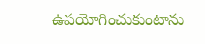ఉపయోగించుకుంటాను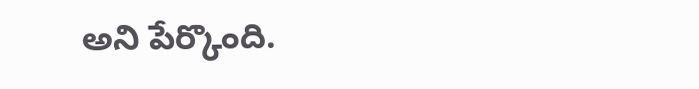అని పేర్కొంది.